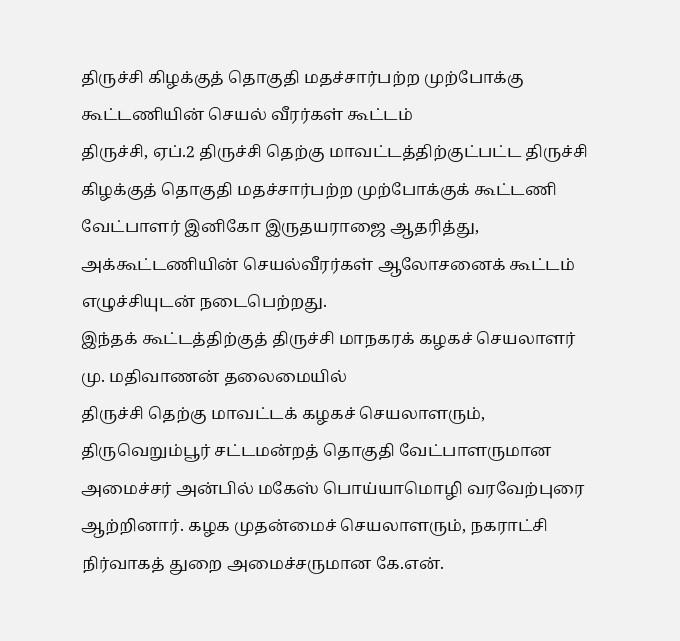திருச்சி கிழக்குத் தொகுதி மதச்சார்பற்ற முற்போக்கு கூட்டணியின் செயல் வீரர்கள் கூட்டம்
திருச்சி, ஏப்.2 திருச்சி தெற்கு மாவட்டத்திற்குட்பட்ட திருச்சி கிழக்குத் தொகுதி மதச்சார்பற்ற முற்போக்குக் கூட்டணி வேட்பாளர் இனிகோ இருதயராஜை ஆதரித்து, அக்கூட்டணியின் செயல்வீரர்கள் ஆலோசனைக் கூட்டம் எழுச்சியுடன் நடைபெற்றது.
இந்தக் கூட்டத்திற்குத் திருச்சி மாநகரக் கழகச் செயலாளர் மு. மதிவாணன் தலைமையில்
திருச்சி தெற்கு மாவட்டக் கழகச் செயலாளரும், திருவெறும்பூர் சட்டமன்றத் தொகுதி வேட்பாளருமான அமைச்சர் அன்பில் மகேஸ் பொய்யாமொழி வரவேற்புரை ஆற்றினார். கழக முதன்மைச் செயலாளரும், நகராட்சி நிர்வாகத் துறை அமைச்சருமான கே.என்.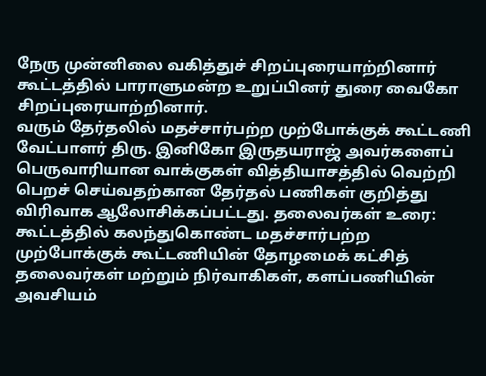நேரு முன்னிலை வகித்துச் சிறப்புரையாற்றினார் கூட்டத்தில் பாராளுமன்ற உறுப்பினர் துரை வைகோ சிறப்புரையாற்றினார்.
வரும் தேர்தலில் மதச்சார்பற்ற முற்போக்குக் கூட்டணி வேட்பாளர் திரு. இனிகோ இருதயராஜ் அவர்களைப் பெருவாரியான வாக்குகள் வித்தியாசத்தில் வெற்றி பெறச் செய்வதற்கான தேர்தல் பணிகள் குறித்து விரிவாக ஆலோசிக்கப்பட்டது. தலைவர்கள் உரை: கூட்டத்தில் கலந்துகொண்ட மதச்சார்பற்ற முற்போக்குக் கூட்டணியின் தோழமைக் கட்சித் தலைவர்கள் மற்றும் நிர்வாகிகள், களப்பணியின் அவசியம்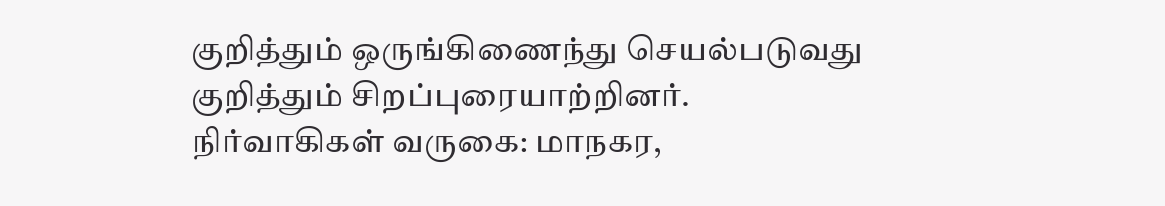குறித்தும் ஒருங்கிணைந்து செயல்படுவது குறித்தும் சிறப்புரையாற்றினர்.
நிர்வாகிகள் வருகை: மாநகர,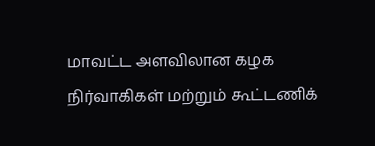மாவட்ட அளவிலான கழக நிர்வாகிகள் மற்றும் கூட்டணிக்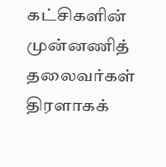கட்சிகளின் முன்னணித் தலைவர்கள் திரளாகக்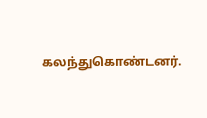கலந்துகொண்டனர்.